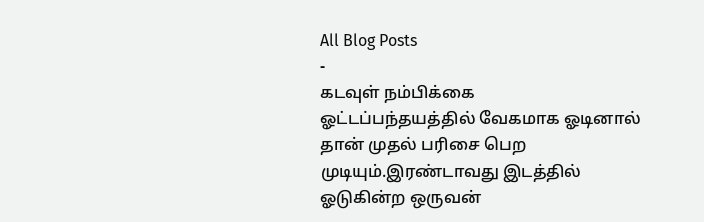All Blog Posts
-
கடவுள் நம்பிக்கை
ஓட்டப்பந்தயத்தில் வேகமாக ஓடினால் தான் முதல் பரிசை பெற முடியும்.இரண்டாவது இடத்தில் ஓடுகின்ற ஒருவன்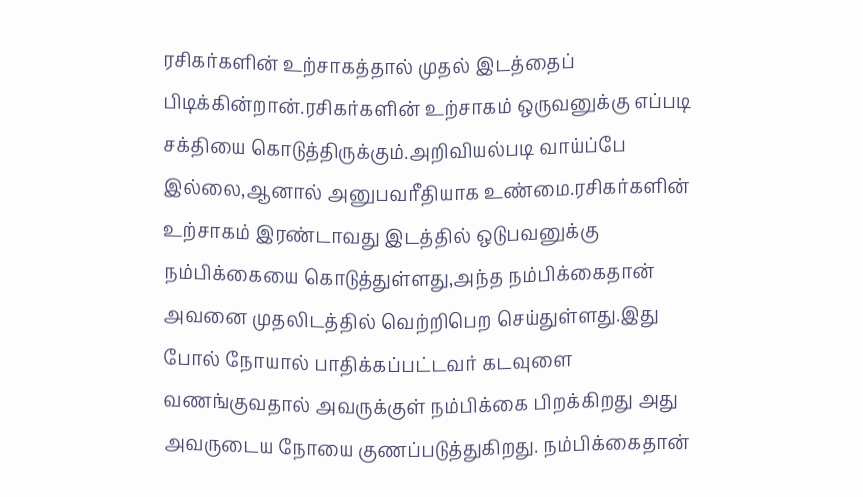ரசிகர்களின் உற்சாகத்தால் முதல் இடத்தைப் பிடிக்கின்றான்.ரசிகர்களின் உற்சாகம் ஒருவனுக்கு எப்படி சக்தியை கொடுத்திருக்கும்.அறிவியல்படி வாய்ப்பே இல்லை,ஆனால் அனுபவரீதியாக உண்மை.ரசிகர்களின் உற்சாகம் இரண்டாவது இடத்தில் ஒடுபவனுக்கு நம்பிக்கையை கொடுத்துள்ளது,அந்த நம்பிக்கைதான் அவனை முதலிடத்தில் வெற்றிபெற செய்துள்ளது.இது போல் நோயால் பாதிக்கப்பட்டவர் கடவுளை வணங்குவதால் அவருக்குள் நம்பிக்கை பிறக்கிறது அது அவருடைய நோயை குணப்படுத்துகிறது. நம்பிக்கைதான்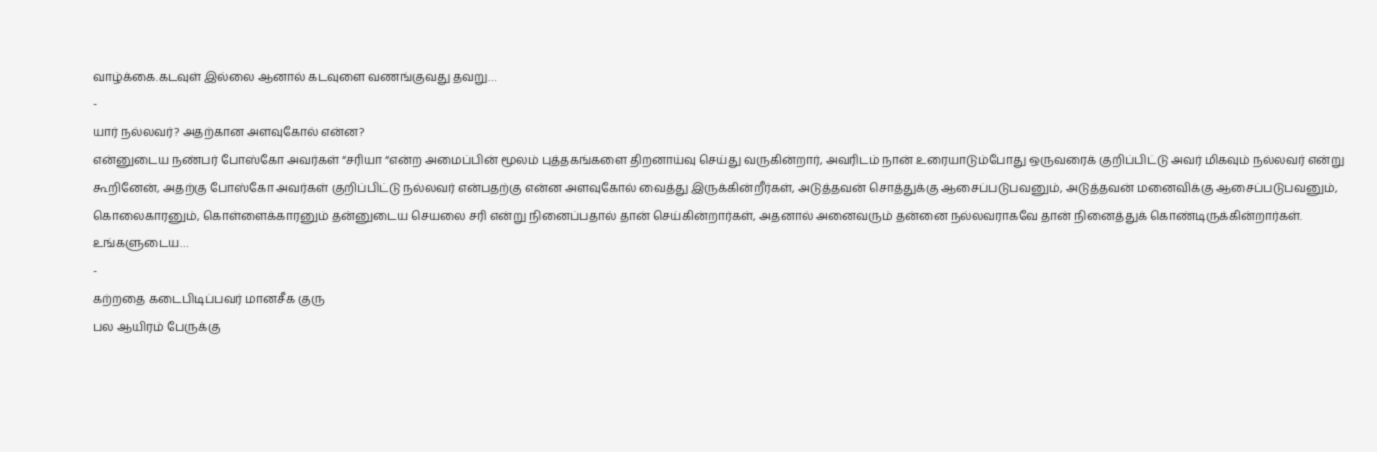வாழ்க்கை.கடவுள் இல்லை ஆனால் கடவுளை வணங்குவது தவறு…
-
யார் நல்லவர்? அதற்கான அளவுகோல் என்ன?
என்னுடைய நண்பர் போஸ்கோ அவர்கள் “சரியா “என்ற அமைப்பின் மூலம் புத்தகங்களை திறனாய்வு செய்து வருகின்றார், அவரிடம் நான் உரையாடும்போது ஒருவரைக் குறிப்பிட்டு அவர் மிகவும் நல்லவர் என்று கூறினேன், அதற்கு போஸ்கோ அவர்கள் குறிப்பிட்டு நல்லவர் என்பதற்கு என்ன அளவுகோல் வைத்து இருக்கின்றீர்கள், அடுத்தவன் சொத்துக்கு ஆசைப்படுபவனும், அடுத்தவன் மனைவிக்கு ஆசைப்படுபவனும், கொலைகாரனும், கொள்ளைக்காரனும் தன்னுடைய செயலை சரி என்று நினைப்பதால் தான் செய்கின்றார்கள், அதனால் அனைவரும் தன்னை நல்லவராகவே தான் நினைத்துக் கொண்டிருக்கின்றார்கள். உங்களுடைய…
-
கற்றதை கடைபிடிப்பவர் மானசீக குரு
பல ஆயிரம் பேருக்கு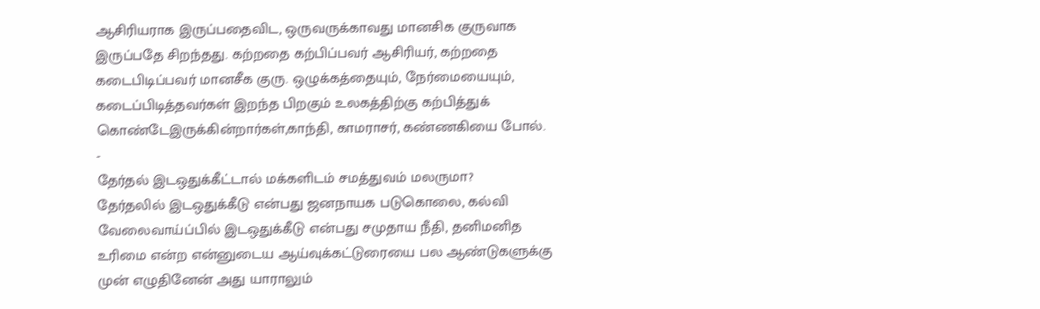ஆசிரியராக இருப்பதைவிட, ஒருவருக்காவது மானசிக குருவாக இருப்பதே சிறந்தது. கற்றதை கற்பிப்பவர் ஆசிரியர், கற்றதை கடைபிடிப்பவர் மானசீக குரு. ஒழுக்கத்தையும், நேர்மையையும், கடைப்பிடித்தவர்கள் இறந்த பிறகும் உலகத்திற்கு கற்பித்துக் கொண்டேஇருக்கின்றார்கள்,காந்தி, காமராசர், கண்ணகியை போல்.
-
தேர்தல் இடஒதுக்கீட்டால் மக்களிடம் சமத்துவம் மலருமா?
தேர்தலில் இடஒதுக்கீடு என்பது ஜனநாயக படுகொலை, கல்வி வேலைவாய்ப்பில் இடஒதுக்கீடு என்பது சமுதாய நீதி, தனிமனித உரிமை என்ற என்னுடைய ஆய்வுக்கட்டுரையை பல ஆண்டுகளுக்கு முன் எழுதினேன் அது யாராலும்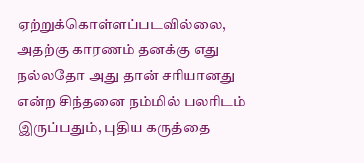ஏற்றுக்கொள்ளப்படவில்லை, அதற்கு காரணம் தனக்கு எது நல்லதோ அது தான் சரியானது என்ற சிந்தனை நம்மில் பலரிடம் இருப்பதும், புதிய கருத்தை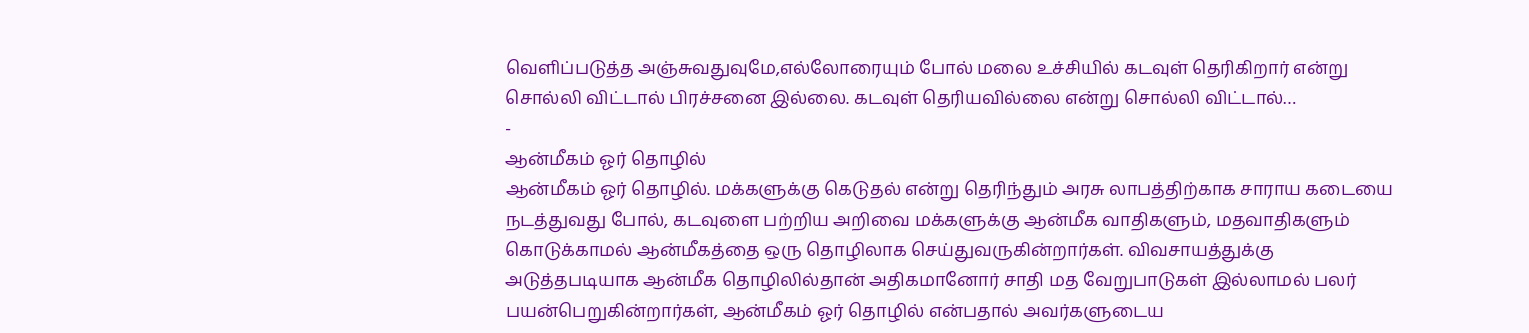வெளிப்படுத்த அஞ்சுவதுவுமே,எல்லோரையும் போல் மலை உச்சியில் கடவுள் தெரிகிறார் என்று சொல்லி விட்டால் பிரச்சனை இல்லை. கடவுள் தெரியவில்லை என்று சொல்லி விட்டால்…
-
ஆன்மீகம் ஓர் தொழில்
ஆன்மீகம் ஓர் தொழில். மக்களுக்கு கெடுதல் என்று தெரிந்தும் அரசு லாபத்திற்காக சாராய கடையை நடத்துவது போல், கடவுளை பற்றிய அறிவை மக்களுக்கு ஆன்மீக வாதிகளும், மதவாதிகளும் கொடுக்காமல் ஆன்மீகத்தை ஒரு தொழிலாக செய்துவருகின்றார்கள். விவசாயத்துக்கு அடுத்தபடியாக ஆன்மீக தொழிலில்தான் அதிகமானோர் சாதி மத வேறுபாடுகள் இல்லாமல் பலர் பயன்பெறுகின்றார்கள், ஆன்மீகம் ஓர் தொழில் என்பதால் அவர்களுடைய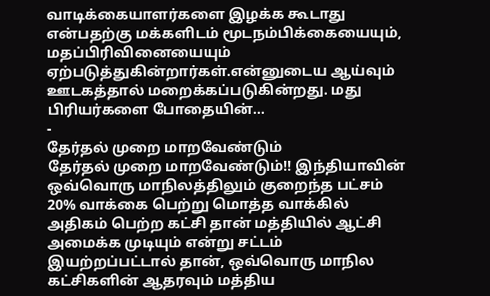வாடிக்கையாளர்களை இழக்க கூடாது என்பதற்கு மக்களிடம் மூடநம்பிக்கையையும், மதப்பிரிவினையையும் ஏற்படுத்துகின்றார்கள்.என்னுடைய ஆய்வும் ஊடகத்தால் மறைக்கப்படுகின்றது. மது பிரியர்களை போதையின்…
-
தேர்தல் முறை மாறவேண்டும்
தேர்தல் முறை மாறவேண்டும்!! இந்தியாவின் ஒவ்வொரு மாநிலத்திலும் குறைந்த பட்சம் 20% வாக்கை பெற்று மொத்த வாக்கில் அதிகம் பெற்ற கட்சி தான் மத்தியில் ஆட்சி அமைக்க முடியும் என்று சட்டம் இயற்றப்பட்டால் தான், ஒவ்வொரு மாநில கட்சிகளின் ஆதரவும் மத்திய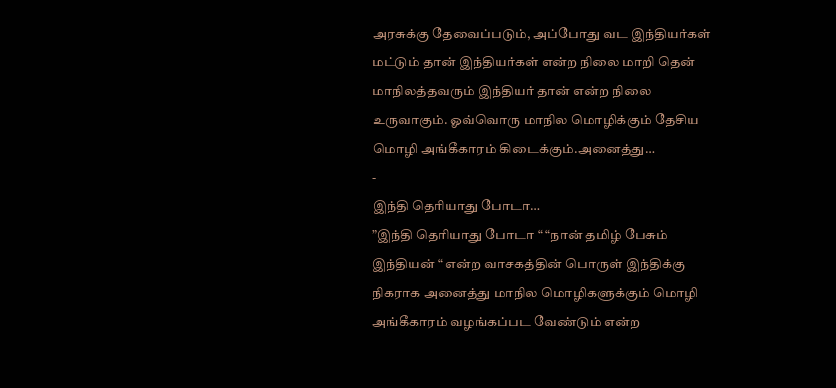அரசுக்கு தேவைப்படும், அப்போது வட இந்தியர்கள் மட்டும் தான் இந்தியர்கள் என்ற நிலை மாறி தென் மாநிலத்தவரும் இந்தியர் தான் என்ற நிலை உருவாகும். ஓவ்வொரு மாநில மொழிக்கும் தேசிய மொழி அங்கீகாரம் கிடைக்கும்.அனைத்து…
-
இந்தி தெரியாது போடா…
”இந்தி தெரியாது போடா “ “நான் தமிழ் பேசும் இந்தியன் “ என்ற வாசகத்தின் பொருள் இந்திக்கு நிகராக அனைத்து மாநில மொழிகளுக்கும் மொழி அங்கீகாரம் வழங்கப்பட வேண்டும் என்ற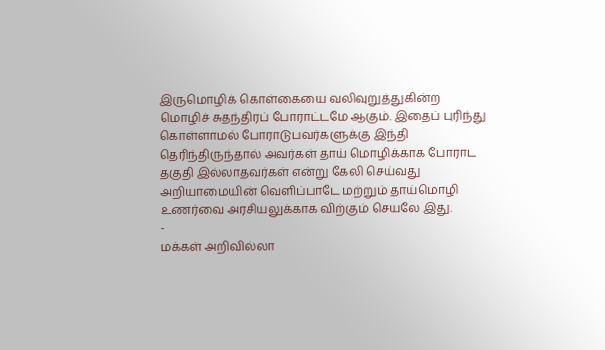இருமொழிக் கொள்கையை வலிவுறுத்துகின்ற மொழிச் சுதந்திரப் போராட்டமே ஆகும். இதைப் புரிந்து கொள்ளாமல் போராடுபவர்களுக்கு இந்தி தெரிந்திருந்தால் அவர்கள் தாய் மொழிக்காக போராட தகுதி இல்லாதவர்கள் என்று கேலி செய்வது அறியாமையின் வெளிப்பாடே மற்றும் தாய்மொழி உணர்வை அரசியலுக்காக விற்கும் செயலே இது.
-
மக்கள் அறிவில்லா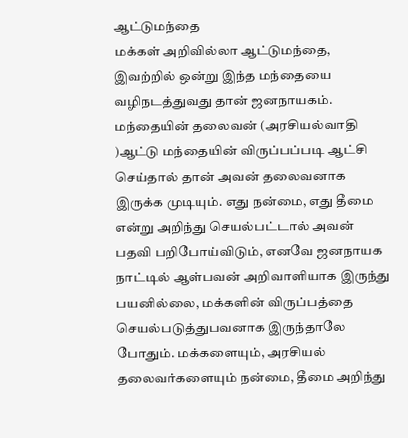ஆட்டுமந்தை
மக்கள் அறிவில்லா ஆட்டுமந்தை, இவற்றில் ஒன்று இந்த மந்தையை வழிநடத்துவது தான் ஜனநாயகம். மந்தையின் தலைவன் (அரசியல்வாதி )ஆட்டு மந்தையின் விருப்பப்படி ஆட்சி செய்தால் தான் அவன் தலைவனாக இருக்க முடியும். எது நன்மை, எது தீமை என்று அறிந்து செயல்பட்டால் அவன் பதவி பறிபோய்விடும், எனவே ஜனநாயக நாட்டில் ஆள்பவன் அறிவாளியாக இருந்து பயனில்லை, மக்களின் விருப்பத்தை செயல்படுத்துபவனாக இருந்தாலே போதும். மக்களையும், அரசியல் தலைவர்களையும் நன்மை, தீமை அறிந்து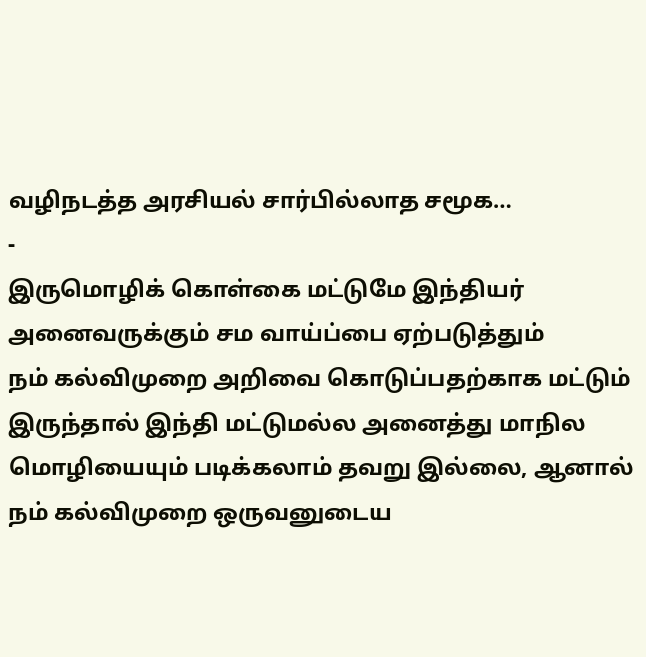வழிநடத்த அரசியல் சார்பில்லாத சமூக…
-
இருமொழிக் கொள்கை மட்டுமே இந்தியர் அனைவருக்கும் சம வாய்ப்பை ஏற்படுத்தும்
நம் கல்விமுறை அறிவை கொடுப்பதற்காக மட்டும் இருந்தால் இந்தி மட்டுமல்ல அனைத்து மாநில மொழியையும் படிக்கலாம் தவறு இல்லை, ஆனால் நம் கல்விமுறை ஒருவனுடைய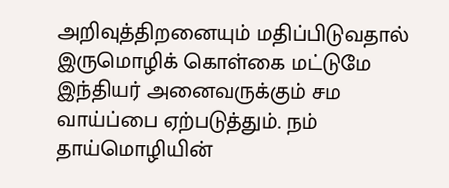அறிவுத்திறனையும் மதிப்பிடுவதால் இருமொழிக் கொள்கை மட்டுமே இந்தியர் அனைவருக்கும் சம வாய்ப்பை ஏற்படுத்தும். நம் தாய்மொழியின்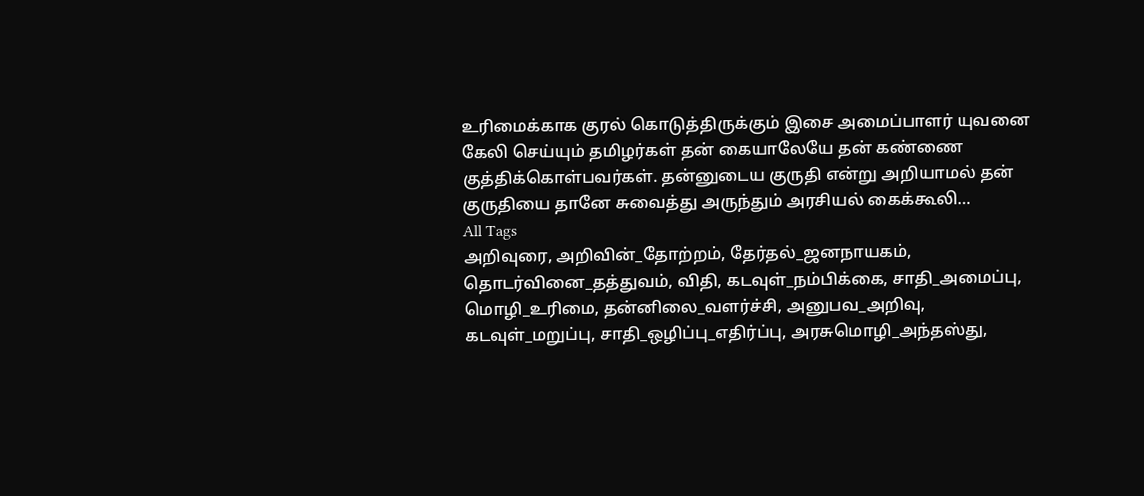உரிமைக்காக குரல் கொடுத்திருக்கும் இசை அமைப்பாளர் யுவனை கேலி செய்யும் தமிழர்கள் தன் கையாலேயே தன் கண்ணை குத்திக்கொள்பவர்கள். தன்னுடைய குருதி என்று அறியாமல் தன் குருதியை தானே சுவைத்து அருந்தும் அரசியல் கைக்கூலி…
All Tags
அறிவுரை, அறிவின்_தோற்றம், தேர்தல்_ஜனநாயகம், தொடர்வினை_தத்துவம், விதி, கடவுள்_நம்பிக்கை, சாதி_அமைப்பு, மொழி_உரிமை, தன்னிலை_வளர்ச்சி, அனுபவ_அறிவு, கடவுள்_மறுப்பு, சாதி_ஒழிப்பு_எதிர்ப்பு, அரசுமொழி_அந்தஸ்து,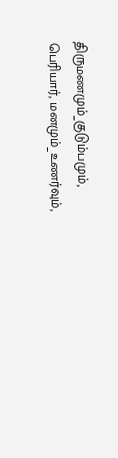திருமணமும்_குடும்பமும், பெரியார், மனமும்_உணர்வும்,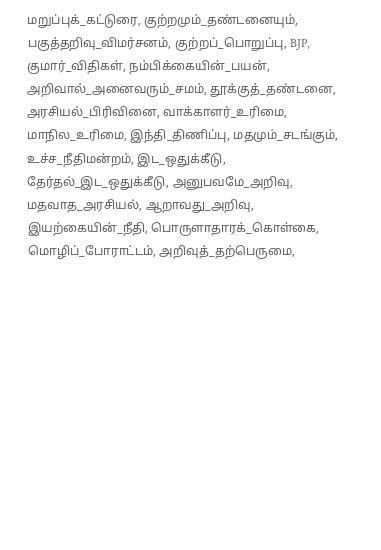மறுப்புக்_கட்டுரை, குற்றமும்_தண்டனையும், பகுத்தறிவு_விமர்சனம், குற்றப்_பொறுப்பு, BJP, குமார்_விதிகள், நம்பிக்கையின்_பயன், அறிவால்_அனைவரும்_சமம், தூக்குத்_தண்டனை, அரசியல்_பிரிவினை, வாக்காளர்_உரிமை, மாநில_உரிமை, இந்தி_திணிப்பு, மதமும்_சடங்கும், உச்ச_நீதிமன்றம், இட_ஒதுக்கீடு, தேர்தல்_இட_ஒதுக்கீடு, அனுபவமே_அறிவு, மதவாத_அரசியல், ஆறாவது_அறிவு, இயற்கையின்_நீதி, பொருளாதாரக்_கொள்கை, மொழிப்_போராட்டம், அறிவுத்_தற்பெருமை,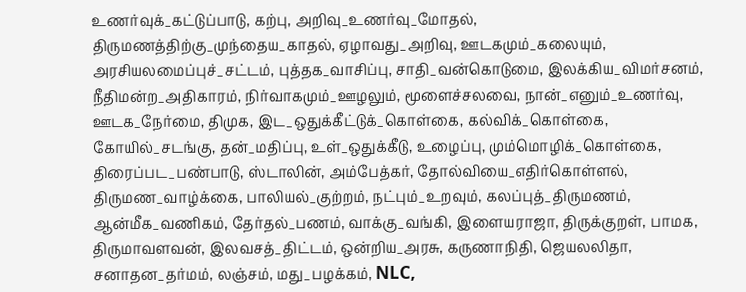உணர்வுக்_கட்டுப்பாடு, கற்பு, அறிவு_உணர்வு_மோதல், திருமணத்திற்கு_முந்தைய_காதல், ஏழாவது_அறிவு, ஊடகமும்_கலையும், அரசியலமைப்புச்_சட்டம், புத்தக_வாசிப்பு, சாதி_வன்கொடுமை, இலக்கிய_விமர்சனம், நீதிமன்ற_அதிகாரம், நிர்வாகமும்_ஊழலும், மூளைச்சலவை, நான்_எனும்_உணர்வு, ஊடக_நேர்மை, திமுக, இட_ஒதுக்கீட்டுக்_கொள்கை, கல்விக்_கொள்கை, கோயில்_சடங்கு, தன்_மதிப்பு, உள்_ஒதுக்கீடு, உழைப்பு, மும்மொழிக்_கொள்கை, திரைப்பட_பண்பாடு, ஸ்டாலின், அம்பேத்கர், தோல்வியை_எதிர்கொள்ளல், திருமண_வாழ்க்கை, பாலியல்_குற்றம், நட்பும்_உறவும், கலப்புத்_திருமணம், ஆன்மீக_வணிகம், தேர்தல்_பணம், வாக்கு_வங்கி, இளையராஜா, திருக்குறள், பாமக, திருமாவளவன், இலவசத்_திட்டம், ஒன்றிய_அரசு, கருணாநிதி, ஜெயலலிதா, சனாதன_தர்மம், லஞ்சம், மது_பழக்கம், NLC,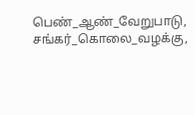பெண்_ஆண்_வேறுபாடு, சங்கர்_கொலை_வழக்கு,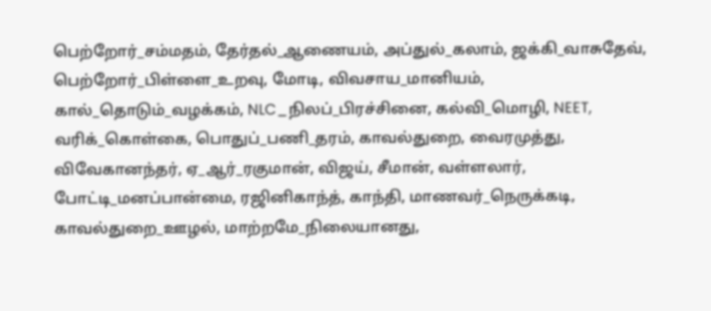பெற்றோர்_சம்மதம், தேர்தல்_ஆணையம், அப்துல்_கலாம், ஜக்கி_வாசுதேவ், பெற்றோர்_பிள்ளை_உறவு, மோடி, விவசாய_மானியம், கால்_தொடும்_வழக்கம், NLC_நிலப்_பிரச்சினை, கல்வி_மொழி, NEET, வரிக்_கொள்கை, பொதுப்_பணி_தரம், காவல்துறை, வைரமுத்து, விவேகானந்தர், ஏ_ஆர்_ரகுமான், விஜய், சீமான், வள்ளலார், போட்டி_மனப்பான்மை, ரஜினிகாந்த், காந்தி, மாணவர்_நெருக்கடி, காவல்துறை_ஊழல், மாற்றமே_நிலையானது,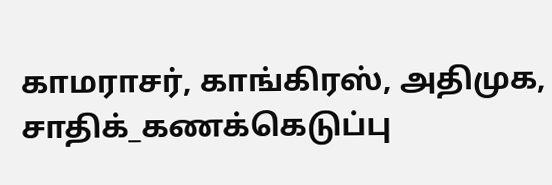காமராசர், காங்கிரஸ், அதிமுக, சாதிக்_கணக்கெடுப்பு